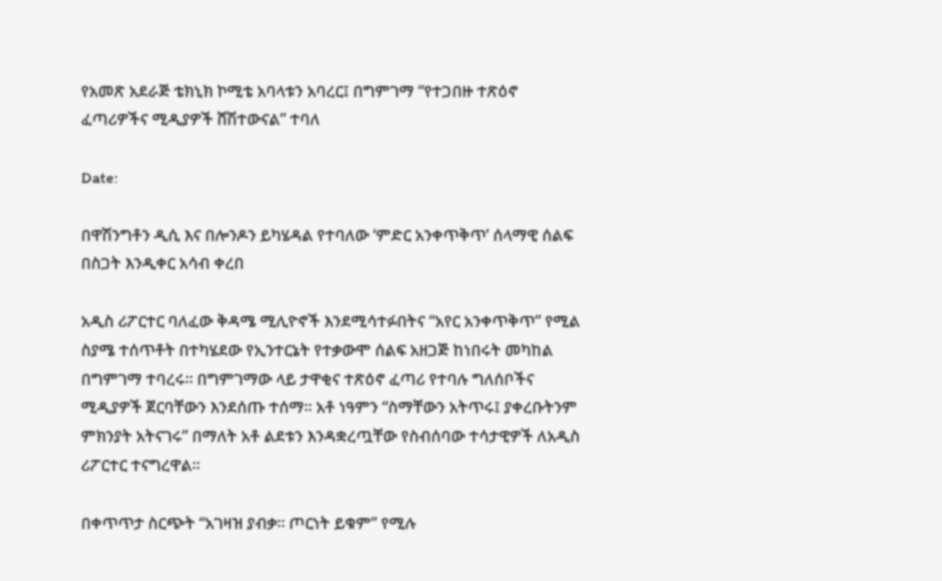የአመጽ አደራጅ ቴክኒክ ኮሚቴ አባላቱን አባረር፤ በግምገማ “የተጋበዙ ተጽዕኖ ፈጣሪዎችና ሚዲያዎች ሸሽተውናል” ተባለ

Date:

በዋሽንግቶን ዲሲ እና በሎንዶን ይካሄዳል የተባለው ‘ምድር አንቀጥቅጥ’ ሰላማዊ ሰልፍ በስጋት እንዲቀር አሳብ ቀረበ

አዲስ ሪፖርተር ባለፈው ቅዳሜ ሚሊዮኖች እንደሚሳተፉበትና “አየር አንቀጥቅጥ” የሚል ስያሜ ተሰጥቶት በተካሄደው የኢንተርኔት የተቃውሞ ሰልፍ አዘጋጅ ከነበሩት መካከል በግምገማ ተባረሩ። በግምገማው ላይ ታዋቂና ተጽዕኖ ፈጣሪ የተባሉ ግለሰቦችና ሚዲያዎች ጀርባቸውን እንደሰጡ ተሰማ። አቶ ነዓምን “ስማቸውን አትጥሩ፤ ያቀረቡትንም ምክንያት አትናገሩ” በማለት አቶ ልደቱን እንዳቋረጧቸው የስብሰባው ተሳታዊዎች ለአዲስ ሪፖርተር ተናግረዋል።

በቀጥጥታ ስርጭት “አገዛዝ ያብቃ። ጦርነት ይቁም” የሚሉ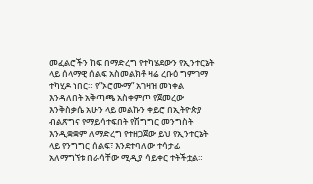መፈልሮችን ከፍ በማድረግ የተካሄደውን የኢንተርኔት ላይ ሰላማዊ ሰልፍ አስመልክቶ ዛሬ ረቡዕ ግምገማ ተካሂዶ ነበር። የ”ኦሮሙማ” አገዛዝ መነቀል እንዳለበት አቅጣጫ አስቀምጦ የጀመረው እንቅስቃሴ አሁን ላይ መልኩን ቀይሮ በኢትዮጵያ ብልጽግና የማይሳተፍበት የሽግግር መንግስት እንዲቋቋም ለማድረግ የተዘጋጀው ይህ የኢንተርኔት ላይ የንግግር ሰልፍ፣ እንደተባለው ተሳታፊ አለማግኘቱ በራሳቸው ሚዲያ ሳይቀር ተትችቷል።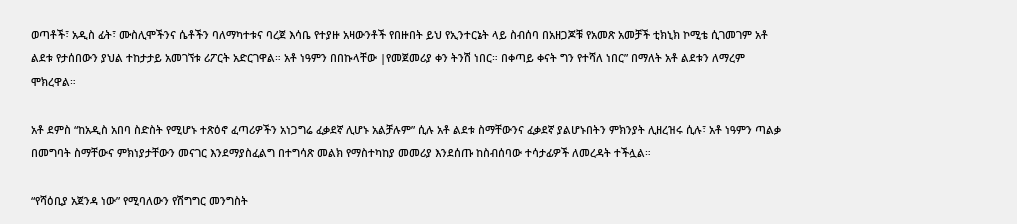ወጣቶች፣ አዲስ ፊት፣ ሙስሊሞችንና ሴቶችን ባለማካተቱና ባረጀ እሳቤ የተያዙ አዛውንቶች የበዙበት ይህ የኢንተርኔት ላይ ስብሰባ በአዘጋጆቹ የአመጽ አመቻች ቲክኒክ ኮሚቴ ሲገመገም አቶ ልደቱ የታሰበውን ያህል ተከታታይ አመገኘቱ ሪፖርት አድርገዋል። አቶ ነዓምን በበኩላቸው |የመጀመሪያ ቀን ትንሽ ነበር። በቀጣይ ቀናት ግን የተሻለ ነበር” በማለት አቶ ልደቱን ለማረም ሞክረዋል።

አቶ ደምስ “ከአዲስ አበባ ስድስት የሚሆኑ ተጽዕኖ ፈጣሪዎችን አነጋግሬ ፈቃደኛ ሊሆኑ አልቻሉም” ሲሉ አቶ ልደቱ ስማቸውንና ፈቃደኛ ያልሆኑበትን ምክንያት ሊዘረዝሩ ሲሉ፣ አቶ ነዓምን ጣልቃ በመግባት ስማቸውና ምክነያታቸውን መናገር እንደማያስፈልግ በተግሳጽ መልክ የማስተካከያ መመሪያ እንደሰጡ ከስብሰባው ተሳታፊዎች ለመረዳት ተችሏል።

“የሻዕቢያ አጀንዳ ነው” የሚባለውን የሽግግር መንግስት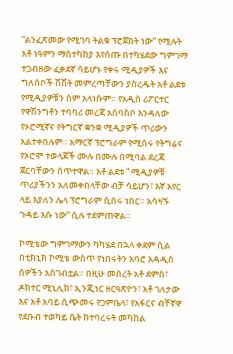“ልንፈጽመው የሚገባ ትልቁ ፕሮጀክት ነው” የሚሉት አቶ ነዓምን ማስተካከያ እየሰጡ በተካሄደው ግምገማ ተጋብዘው ፈቃደኛ ሳይሆኑ የቀሩ ሚዲያዎች እና ግለሰቦች ሽሽት መምረጣቸውን ያስረዱት አቶ ልደቱ የሚዲያዎቹን ስም አላነሱም። የአዲስ ሪፖርተር የዋሽንግቶን ተባባሪ መረጃ አሰባስቦ እንዳለው የኦሮሚኛና የትግርኛ ቋንቋ ሚዲያዎች ጥሪውን አልተቀበሉም። አማርኛ ፕሮግራም የሚሰሩ የትግሬና የኦሮሞ ተወላጆች ሙሉ በሙሉ በሚባል ደረጃ ጀርባቸውን ሰጥተዋል። አቶ ልደቱ ” ሚዲያዎቹ ጥሪያችንን አለመቀበላቸው ብቻ ሳይሆን፣ እኛ አየር ላይ እያለን ሌላ ፕሮግራም ሲሰሩ ነበር። አሳዛኙ ጉዳይ እሱ ነው” ሲሉ ተደምጠዋል።

ኮሚቴው ግምገማውን ካካሄደ በኋላ ቀደም ሲል በቲክኒክ ኮሚቴ ውስጥ የነበሩትን አባሮ አዳዲስ ሰዎችን አስገብቷል። በዚሁ መሰረት አቶ ደምስ፣ ዶክተር ሚኒሊክ፣ ኢንጂነር ዘርዓጽዮን፣ አቶ ገለታው እና አቶ አባይ ሲጭመሩ የጋምቤላ፣ የአፋርና ብቸኛዋ የደቡብ ተወካይ ሴት ከተባረሩት መካከል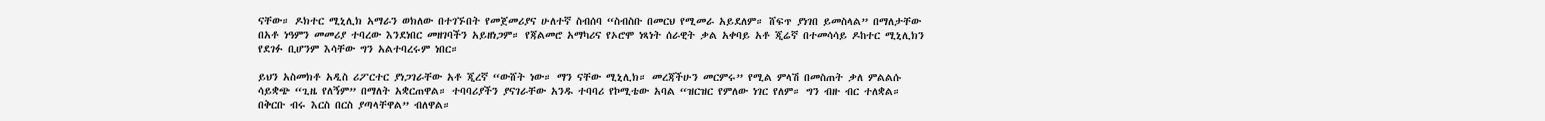ናቸው። ዶክተር ሚኒሊክ አማራን ወክለው በተገኙበት የመጀመሪያና ሁለተኛ ስብሰባ “ስብስቡ በመርህ የሚመራ አይደለም። ሸፍጥ ያነገበ ይመስላል” በማለታቸው በአቶ ነዓምን መመሪያ ተባረው እንደነበር መዘገባችን አይዘነጋም። የጃልመሮ አማካሪና የኦሮሞ ነጻነት ሰራዊት ቃል አቀባይ አቶ ጂሬኛ በተመሳሳይ ዶከተር ሚኒሊክን የደገፉ ቢሆንም እሳቸው ግን አልተባረሩም ነበር።

ይህን አስመክቶ አዲስ ሪፖርተር ያነጋገራቸው አቶ ጂረኛ “ውሸት ነው። ማን ናቸው ሚኒሊክ። መረጃችሁን መርምሩ” የሚል ምላሽ በመስጠት ቃለ ምልልሱ ሳይቋጭ “ጊዜ የለኝም” በማለት አቋርጠዋል። ተባባሪያችን ያናገራቸው አንዱ ተባባሪ የኮሚቴው አባል “ዝርዝር የምለው ነገር የለም። ግን ብዙ ብር ተለቋል። በቅርቡ ብሩ እርስ በርስ ያጣላቸዋል” ብለዋል።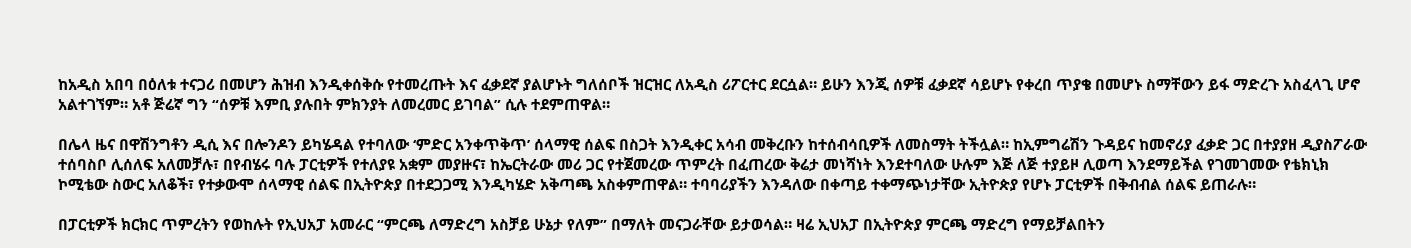ከአዲስ አበባ በዕለቱ ተናጋሪ በመሆን ሕዝብ እንዲቀሰቅሱ የተመረጡት እና ፈቃደኛ ያልሆኑት ግለሰቦች ዝርዝር ለአዲስ ሪፖርተር ደርሷል። ይሁን እንጂ ሰዎቹ ፈቃደኛ ሳይሆኑ የቀረበ ጥያቄ በመሆኑ ስማቸውን ይፋ ማድረጉ አስፈላጊ ሆኖ አልተገኘም። አቶ ጅሬኛ ግን “ሰዎቹ እምቢ ያሉበት ምክንያት ለመረመር ይገባል” ሲሉ ተደምጠዋል።

በሌላ ዜና በዋሽንግቶን ዲሲ እና በሎንዶን ይካሄዳል የተባለው ‘ምድር አንቀጥቅጥ’ ሰላማዊ ሰልፍ በስጋት እንዲቀር አሳብ መቅረቡን ከተሰብሳቢዎች ለመስማት ትችሏል። ከኢምግሬሽን ጉዳይና ከመኖሪያ ፈቃድ ጋር በተያያዘ ዲያስፖራው ተሰባስቦ ሊሰለፍ አለመቻሉ፣ በየብሄሩ ባሉ ፓርቲዎች የተለያዩ አቋም መያዙና፣ ከኤርትራው መሪ ጋር የተጀመረው ጥምረት በፈጠረው ቅሬታ መነሻነት እንደተባለው ሁሉም እጅ ለጅ ተያይዞ ሊወጣ እንደማይችል የገመገመው የቴክኒክ ኮሚቴው ስውር አለቆች፣ የተቃውሞ ሰላማዊ ሰልፍ በኢትዮጵያ በተደጋጋሚ እንዲካሄድ አቅጣጫ አስቀምጠዋል። ተባባሪያችን እንዳለው በቀጣይ ተቀማጭነታቸው ኢትዮጵያ የሆኑ ፓርቲዎች በቅብብል ሰልፍ ይጠራሉ።

በፓርቲዎች ክርክር ጥምረትን የወከሉት የኢህአፓ አመራር “ምርጫ ለማድረግ አስቻይ ሁኔታ የለም” በማለት መናጋራቸው ይታወሳል። ዛሬ ኢህአፓ በኢትዮጵያ ምርጫ ማድረግ የማይቻልበትን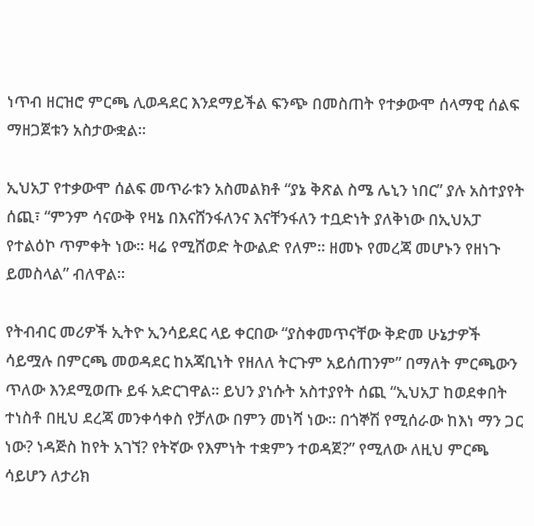ነጥብ ዘርዝሮ ምርጫ ሊወዳደር እንደማይችል ፍንጭ በመስጠት የተቃውሞ ሰላማዊ ሰልፍ ማዘጋጀቱን አስታውቋል።

ኢህአፓ የተቃውሞ ሰልፍ መጥራቱን አስመልክቶ “ያኔ ቅጽል ስሜ ሌኒን ነበር” ያሉ አስተያየት ሰጪ፣ “ምንም ሳናውቅ የዛኔ በእናሸንፋለንና እናቸንፋለን ተቧድነት ያለቅነው በኢህአፓ የተልዕኮ ጥምቀት ነው። ዛሬ የሚሸወድ ትውልድ የለም። ዘመኑ የመረጃ መሆኑን የዘነጉ ይመስላል” ብለዋል።

የትብብር መሪዎች ኢትዮ ኢንሳይደር ላይ ቀርበው “ያስቀመጥናቸው ቅድመ ሁኔታዎች ሳይሟሉ በምርጫ መወዳደር ከአጃቢነት የዘለለ ትርጉም አይሰጠንም” በማለት ምርጫውን ጥለው እንደሚወጡ ይፋ አድርገዋል። ይህን ያነሱት አስተያየት ሰጪ “ኢህአፓ ከወደቀበት ተነስቶ በዚህ ደረጃ መንቀሳቀስ የቻለው በምን መነሻ ነው። በጎኞሽ የሚሰራው ከእነ ማን ጋር ነው? ነዳጅስ ከየት አገኘ? የትኛው የእምነት ተቋምን ተወዳጀ?” የሚለው ለዚህ ምርጫ ሳይሆን ለታሪክ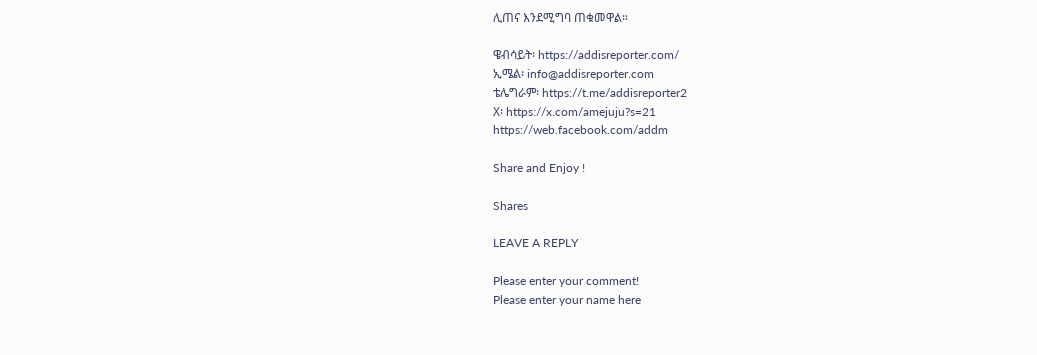ሊጠና እንደሚግባ ጠቁመዋል።

ዌብሳይት፡ https://addisreporter.com/
ኢሜል፡ info@addisreporter.com
ቴሌግራም፡ https://t.me/addisreporter2
X፡ https://x.com/amejuju?s=21
https://web.facebook.com/addm

Share and Enjoy !

Shares

LEAVE A REPLY

Please enter your comment!
Please enter your name here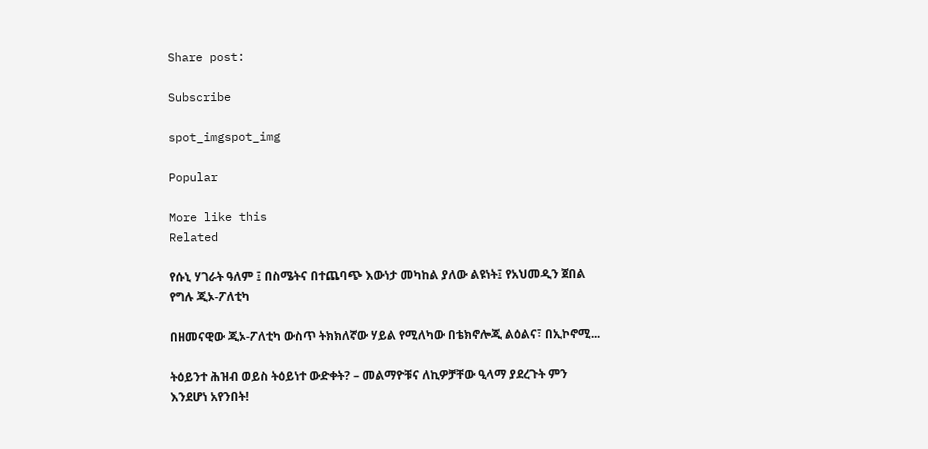Share post:

Subscribe

spot_imgspot_img

Popular

More like this
Related

የሱኒ ሃገራት ዓለም ፤ በስሜትና በተጨባጭ እውነታ መካከል ያለው ልዩነት፤ የአህመዲን ጀበል የግሉ ጂኦ-ፖለቲካ

በዘመናዊው ጂኦ-ፖለቲካ ውስጥ ትክክለኛው ሃይል የሚለካው በቴክኖሎጂ ልዕልና፣ በኢኮኖሚ...

ትዕይንተ ሕዝብ ወይስ ትዕይነተ ውድቀት? – መልማዮቹና ለኪዎቻቸው ዒላማ ያደረጉት ምን እንደሆነ አየንበት!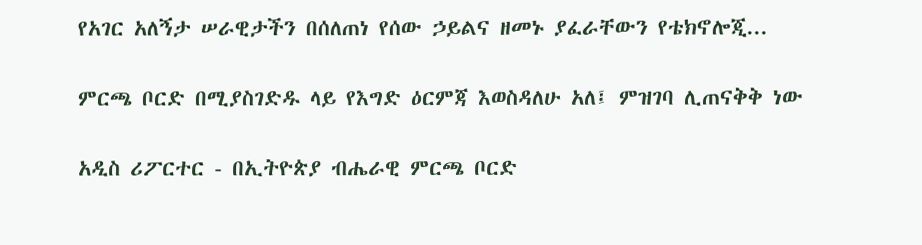የአገር አለኝታ ሠራዊታችን በሰለጠነ የሰው ኃይልና ዘመኑ ያፈራቸውን የቴክኖሎጂ...

ምርጫ ቦርድ በሚያስገድዱ ላይ የእግድ ዕርምጃ እወስዳለሁ አለ፤ ምዝገባ ሊጠናቅቅ ነው

አዲስ ሪፖርተር - በኢትዮጵያ ብሔራዊ ምርጫ ቦርድ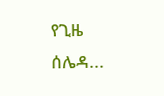የጊዜ ሰሌዳ...